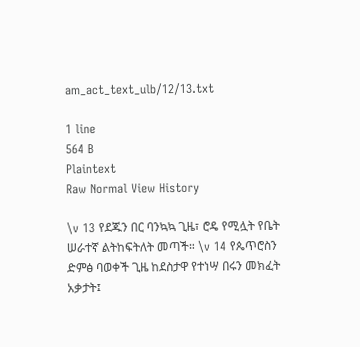am_act_text_ulb/12/13.txt

1 line
564 B
Plaintext
Raw Normal View History

\v 13 የደጁን በር ባንኳኳ ጊዜ፣ ሮዴ የሚሏት የቤት ሠራተኛ ልትከፍትለት መጣች። \v 14 የጴጥሮስን ድምፅ ባወቀች ጊዜ ከደስታዋ የተነሣ በሩን መክፈት አቃታት፤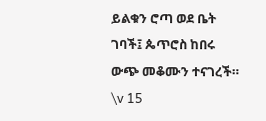ይልቁን ሮጣ ወደ ቤት ገባች፤ ጴጥሮስ ከበሩ ውጭ መቆሙን ተናገረች። \v 15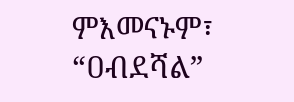ምእመናኑም፣ “ዐብደሻል”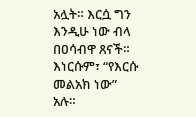አሏት። እርሷ ግን እንዲሁ ነው ብላ በዐሳብዋ ጸናች። እነርሱም፣ “የእርሱ መልአክ ነው” አሉ።